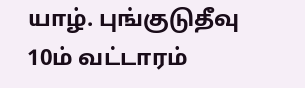யாழ். புங்குடுதீவு 10ம் வட்டாரம்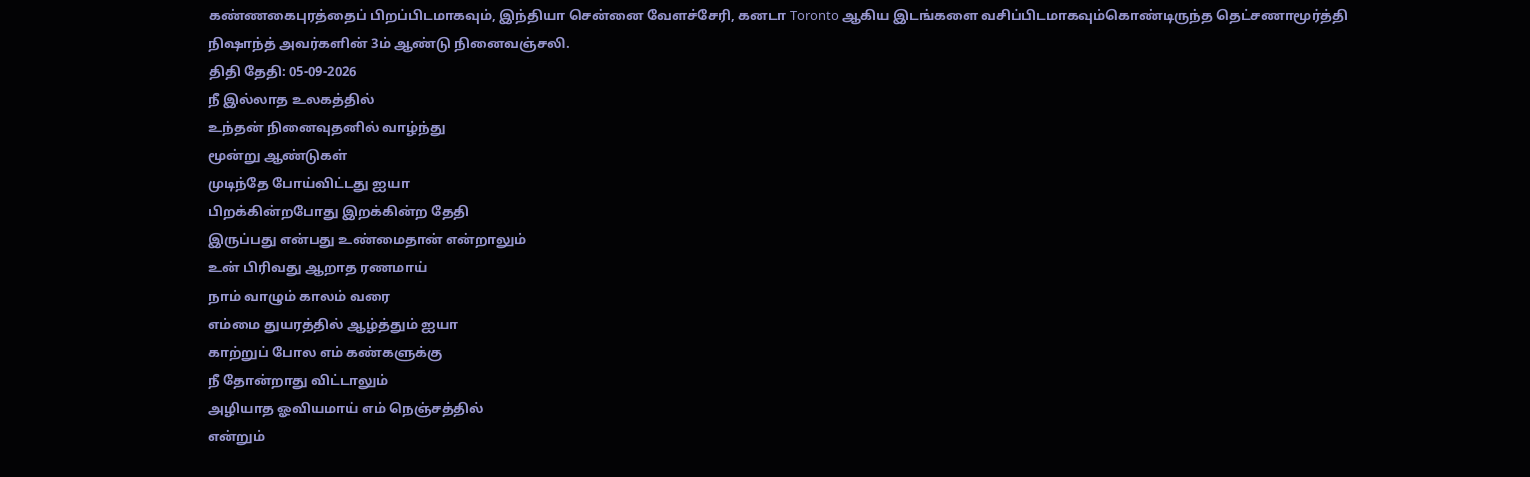கண்ணகைபுரத்தைப் பிறப்பிடமாகவும், இந்தியா சென்னை வேளச்சேரி, கனடா Toronto ஆகிய இடங்களை வசிப்பிடமாகவும்கொண்டிருந்த தெட்சணாமூர்த்தி நிஷாந்த் அவர்களின் 3ம் ஆண்டு நினைவஞ்சலி.
திதி தேதி: 05-09-2026
நீ இல்லாத உலகத்தில்
உந்தன் நினைவுதனில் வாழ்ந்து
மூன்று ஆண்டுகள்
முடிந்தே போய்விட்டது ஐயா
பிறக்கின்றபோது இறக்கின்ற தேதி
இருப்பது என்பது உண்மைதான் என்றாலும்
உன் பிரிவது ஆறாத ரணமாய்
நாம் வாழும் காலம் வரை
எம்மை துயரத்தில் ஆழ்த்தும் ஐயா
காற்றுப் போல எம் கண்களுக்கு
நீ தோன்றாது விட்டாலும்
அழியாத ஓவியமாய் எம் நெஞ்சத்தில்
என்றும்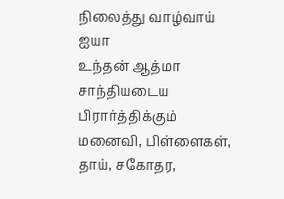நிலைத்து வாழ்வாய் ஐயா
உந்தன் ஆத்மா சாந்தியடைய பிரார்த்திக்கும்
மனைவி, பிள்ளைகள், தாய், சகோதர,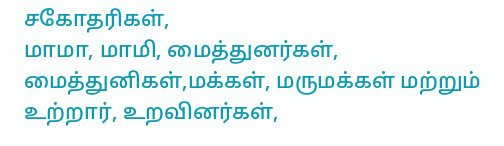சகோதரிகள்,
மாமா, மாமி, மைத்துனர்கள்,
மைத்துனிகள்,மக்கள், மருமக்கள் மற்றும்
உற்றார், உறவினர்கள்,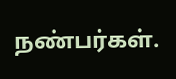நண்பர்கள்.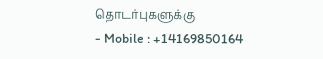தொடர்புகளுக்கு
- Mobile : +14169850164